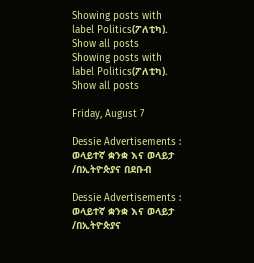Showing posts with label Politics(ፖለቲካ). Show all posts
Showing posts with label Politics(ፖለቲካ). Show all posts

Friday, August 7

Dessie Advertisements : ወላይተኛ ቋንቋ እና ወላይታ /በኢትዮጵያና በደቡብ

Dessie Advertisements : ወላይተኛ ቋንቋ እና ወላይታ /በኢትዮጵያና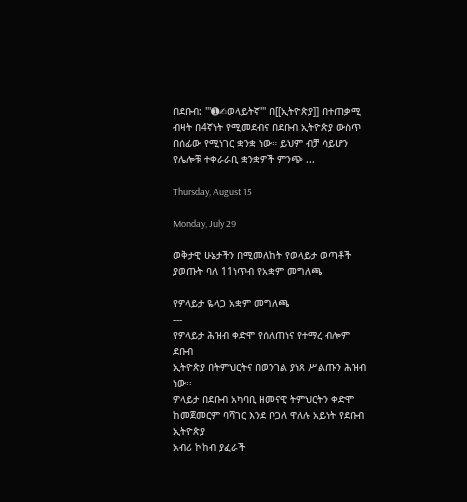በደቡብ: '''➊✍ወላይትኛ''' በ[[ኢትዮጵያ]] በተጠቃሚ ብዛት በ4ኛነት የሚመደብና በደቡብ ኢትዮጵያ ውስጥ በሰፊው የሚነገር ቋንቋ ነው። ይህም ብቻ ሳይሆን የሌሎቹ ተቀራራቢ ቋንቋዎች ምንጭ ...

Thursday, August 15

Monday, July 29

ወቅታዊ ሁኔታችን በሚመለከት የወላይታ ወጣቶች ያወጡት ባለ 11ነጥብ የአቋም መግለጫ

የዎላይታ ዬላጋ አቋም መግለጫ
---
የዎላይታ ሕዝብ ቀድሞ የሰለጠነና የተማረ ብሎም ደቡብ
ኢትዮጵያ በትምህርትና በወንገል ያነጸ ሥልጡን ሕዝብ ነው፡፡
ዎላይታ በደቡብ አካባቢ ዘመናዊ ትምህርትን ቀድሞ
ከመጀመርም ባሻገር እንደ ቦጋለ ዋለሉ አይነት የደቡብ ኢትዮጵያ
አብሪ ኮከብ ያፈራች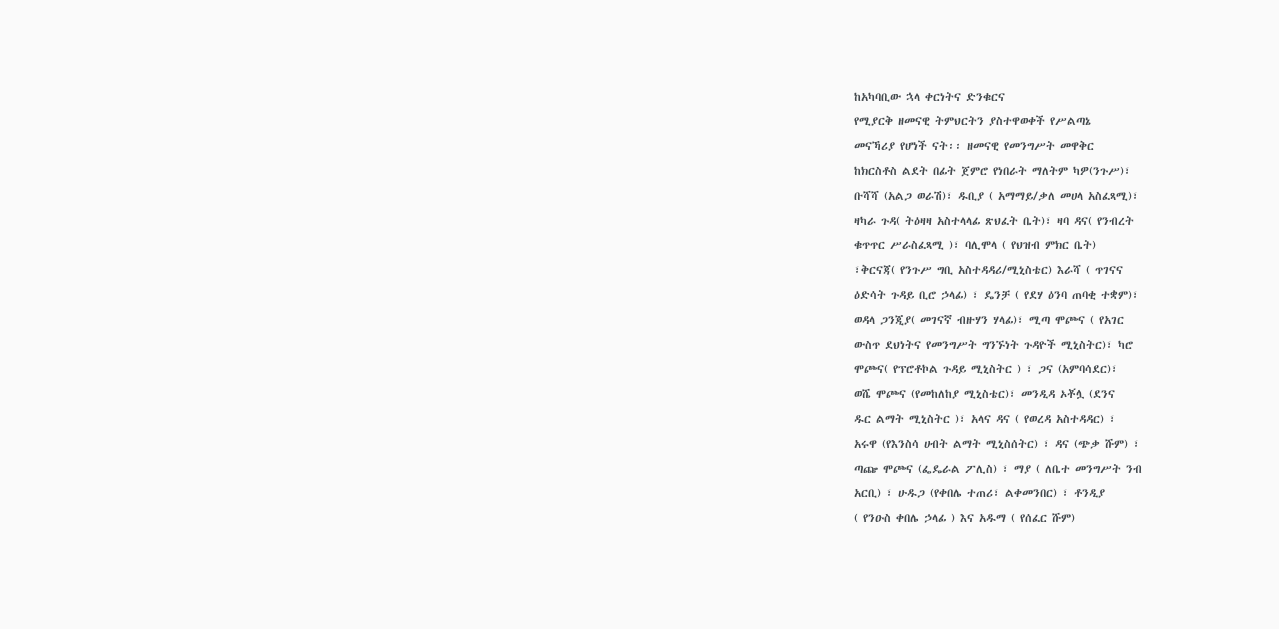ከአካባቢው ኋላ ቀርነትና ድንቁርና
የሚያርቅ ዘመናዊ ትምህርትን ያስተዋወቀች የሥልጣኔ
መናኻሪያ የሆነች ናት፡፡ ዘመናዊ የመንግሥት መዋቅር
ከክርስቶስ ልደት በፊት ጀምሮ የነበራት ማለትም ካዎ(ንጉሥ)፣
ቡሻሻ (አልጋ ወራሽ)፣ ዱቢያ ( አማማይ/ቃለ መሀላ አስፈጻሚ)፣
ዛካራ ጉዳ( ትዕዛዛ አስተላላፊ ጽህፈት ቤት)፣ ዛባ ዳና( የንብረት
ቁጥጥር ሥራስፈጻሚ )፣ ባሊሞላ ( የህዝብ ምክር ቤት)
፣ቅርናጃ( የንጉሥ ግቢ አስተዳዳሪ/ሚኒስቴር) እራሻ ( ጥገናና
ዕድሳት ጉዳይ ቢሮ ኃላፊ) ፣ ዴንቻ ( የደሃ ዕንባ ጠባቂ ተቋም)፣
ወዳላ ጋንጂያ( መገናኛ ብዙሃን ሃላፊ)፣ ሚጣ ሞጮና ( የአገር
ውስጥ ደህነትና የመንግሥት ግንኙነት ጉዳዮች ሚኒስትር)፣ ካሮ
ሞጮና( የፕሮቶኮል ጉዳይ ሚኒስትር ) ፣ ጋና (አምባሳደር)፣
ወሼ ሞጮና (የመከለከያ ሚኒስቴር)፣ መንዲዳ ኦቾሏ (ደንና
ዱር ልማት ሚኒስትር )፣ አላና ዳና ( የወረዳ አስተዳዳር) ፣
አሩዋ (የእንስሳ ሀብት ልማት ሚኒስሰትር) ፣ ዳና (ጭቃ ሹም) ፣
ጣጬ ሞጮና (ፌዴራል ፖሊስ) ፣ ማያ ( ለቤተ መንግሥት ንብ
አርቢ) ፣ ሁዱጋ (የቀበሌ ተጠሪ፣ ልቀመንበር) ፣ ቶንዲያ
( የንዑስ ቀበሌ ኃላፊ ) እና አዱማ ( የሰፈር ሹም)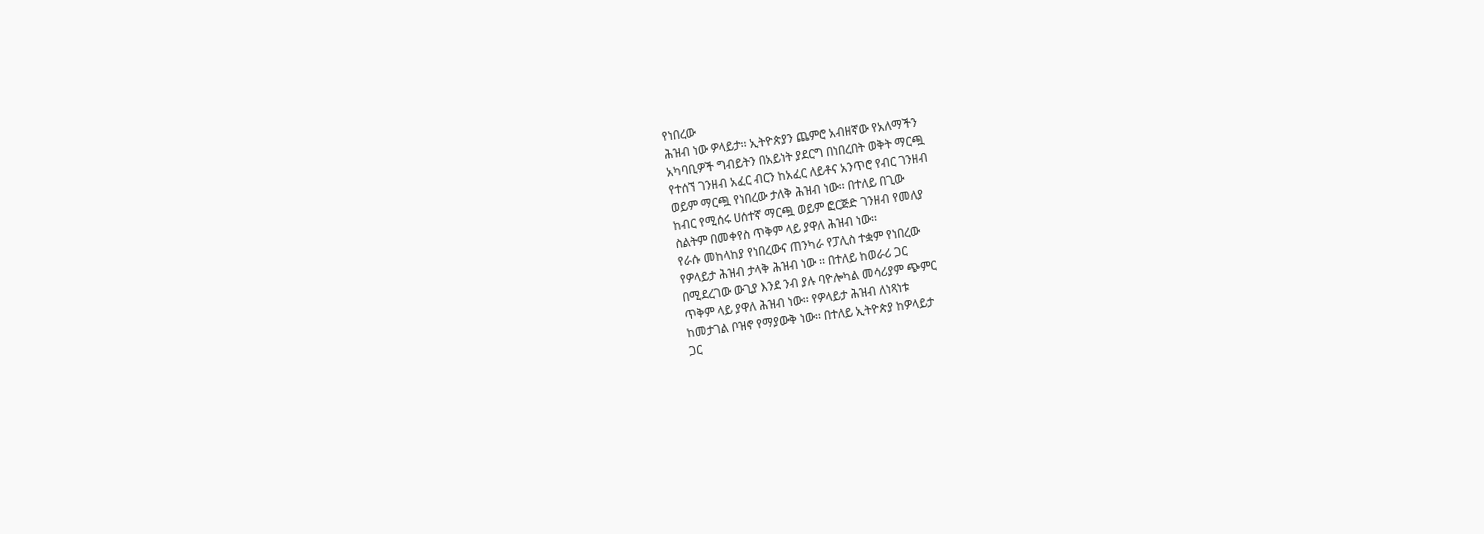የነበረው
ሕዝብ ነው ዎላይታ፡፡ ኢትዮጵያን ጨምሮ አብዘኛው የአለማችን
አካባቢዎች ግብይትን በአይነት ያደርግ በነበረበት ወቅት ማርጯ
የተሰኘ ገንዘብ አፈር ብርን ከአፈር ለይቶና አንጥሮ የብር ገንዘብ
ወይም ማርጯ የነበረው ታለቅ ሕዝብ ነው፡፡ በተለይ በጊው
ከብር የሚሰሩ ሀሰተኛ ማርጯ ወይም ፎርጅድ ገንዘብ የመለያ
ስልትም በመቀየስ ጥቅም ላይ ያዋለ ሕዝብ ነው፡፡
የራሱ መከላከያ የነበረውና ጠንካራ የፓሊስ ተቋም የነበረው
የዎላይታ ሕዝብ ታላቅ ሕዝብ ነው ፡፡ በተለይ ከወራሪ ጋር
በሚደረገው ውጊያ እንደ ንብ ያሉ ባዮሎካል መሳሪያም ጭምር
ጥቅም ላይ ያዋለ ሕዝብ ነው፡፡ የዎላይታ ሕዝብ ለነጻነቱ
ከመታገል ቦዝኖ የማያውቅ ነው፡፡ በተለይ ኢትዮጵያ ከዎላይታ
ጋር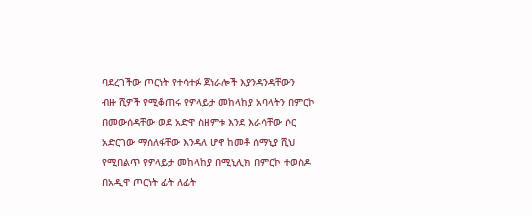ባደረገችው ጦርነት የተሳተፉ ጀነራሎች እያንዳንዳቸውን
ብዙ ሺዎች የሚቆጠሩ የዎላይታ መከላከያ አባላትን በምርኮ
በመውሰዳቸው ወደ አድዋ ስዘምቱ እንደ እራሳቸው ሶር
አድርገው ማሰለፋቸው እንዳለ ሆኖ ከመቶ ሰማኒያ ሺህ
የሚበልጥ የዎላይታ መከላከያ በሚኒሊክ በምርኮ ተወስዶ
በአዲዋ ጦርነት ፊት ለፊት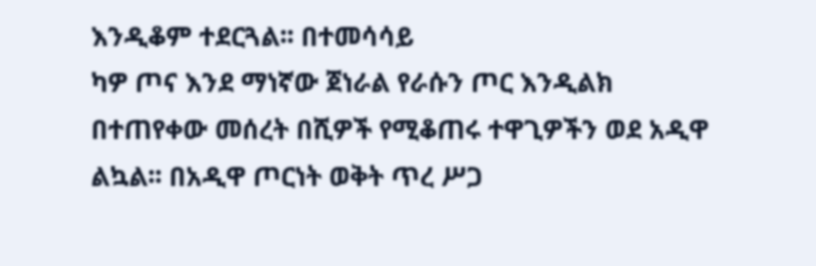እንዲቆም ተደርጓል፡፡ በተመሳሳይ
ካዎ ጦና እንደ ማነኛው ጀነራል የራሱን ጦር እንዲልክ
በተጠየቀው መሰረት በሺዎች የሚቆጠሩ ተዋጊዎችን ወደ አዲዋ
ልኳል፡፡ በአዲዋ ጦርነት ወቅት ጥረ ሥጋ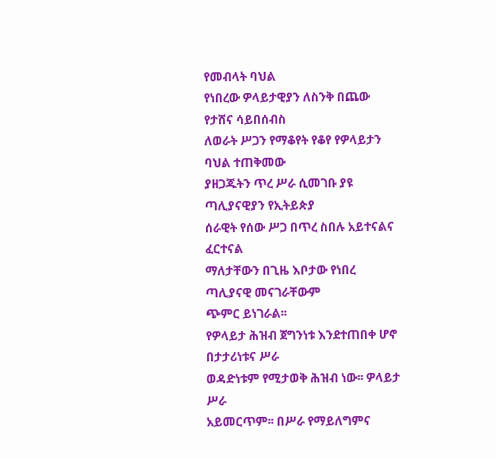የመብላት ባህል
የነበረው ዎላይታዊያን ለስንቅ በጨው የታሸና ሳይበሰብስ
ለወራት ሥጋን የማቆየት የቆየ የዎላይታን ባህል ተጠቅመው
ያዘጋጁትን ጥረ ሥራ ሲመገቡ ያዩ ጣሊያናዊያን የኢትይጵያ
ሰራዊት የሰው ሥጋ በጥረ ስበሉ አይተናልና ፈርተናል
ማለታቸውን በጊዜ እቦታው የነበረ ጣሊያናዊ መናገራቸውም
ጭምር ይነገራል፡፡
የዎላይታ ሕዝብ ጀግንነቱ እንደተጠበቀ ሆኖ በታታሪነቱና ሥራ
ወዳድነቱም የሚታወቅ ሕዝብ ነው፡፡ ዎላይታ ሥራ
አይመርጥም፡፡ በሥራ የማይለግምና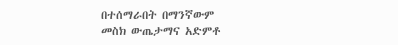በተሰማራበት በማንኛውም
መስክ ውጤታማና አድምቶ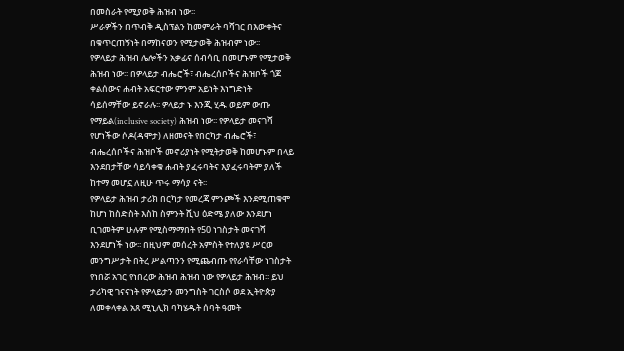በመስራት የሚያወቅ ሕዝብ ነው፡፡
ሥራዎችን በጥብቅ ዲስፕልን ከመምራት ባሻገር በእውቀትና
በቁጥርጠኝነት በማከናወን የሚታወቅ ሕዝብም ነው፡፡
የዎላይታ ሕዝብ ሌሎችን አቃፊና ሰብሳቢ በመሆኑም የሚታወቅ
ሕዝብ ነው፡፡ በዎላይታ ብሔሮች፣ ብሔረሰቦችና ሕዝቦች ጎጆ
ቀልሰውና ሐብት አፍርተው ምንም አይነት እነግድነት
ሳይሰማቸው ይኖራሉ፡፡ ዎላይታ ኑ እንጂ ሂዱ ወይም ውጡ
የማይል(inclusive society) ሕዝብ ነው፡፡ የዎላይታ መናገሻ
የሆነችው ሶዶ(ዳሞታ) ለዘመናት የበርካታ ብሔሮች፣
ብሔረሰቦችና ሕዝቦች መኖሪያነት የሚትታወቅ ከመሆኑም በላይ
እንደበታቸው ሳይሳቀቁ ሐብት ያፈሩባትና እያፈሩባትም ያለች
ከተማ መሆኗ ለዚሁ ጥሩ ማሳያ ናት፡፡
የዎላይታ ሕዝብ ታሪክ በርካታ የመረጃ ምንጮች እንደሚጠቁሞ
ከሆነ ከስድስት እስከ ስምንት ሺህ ዕድሜ ያለው እንደሆነ
ቢገመትም ሁሉም የሚስማማበት የ50 ነገስታት መናገሻ
እንደሆነች ነው፡፡ በዚህም መሰረት አምስት የተለያዩ ሥርወ
መንግሥታት በትረ ሥልጣንን የሚጨብጡ የየራሳቸው ነገስታት
የነበሯ አገር የነበረው ሕዝብ ሕዝብ ነው የዎላይታ ሕዝብ፡፡ ይህ
ታሪካዊ ገናናነት የዎላይታን መንግስት ገርስሶ ወደ ኢትዮጵያ
ለመቀላቀል አጸ ሚኒሊክ ባካሄዱት ሰባት ዓመት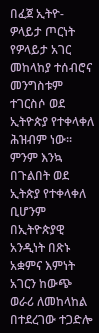በፈጀ ኢትዮ-
ዎላይታ ጦርነት የዎላይታ አገር መከላከያ ተሰብሮና መንግስቱም
ተገርስሶ ወደ ኢትዮጵያ የተቀላቀለ ሕዝብም ነው፡፡
ምንም እንኳ በጉልበት ወደ ኢትጵያ የተቀላቀለ ቢሆንም
በኢትዮጵያዊ አንዲነት በጽኑ አቋምና እምነት አገርን ከውጭ
ወራሪ ለመከላከል በተደረገው ተጋድሎ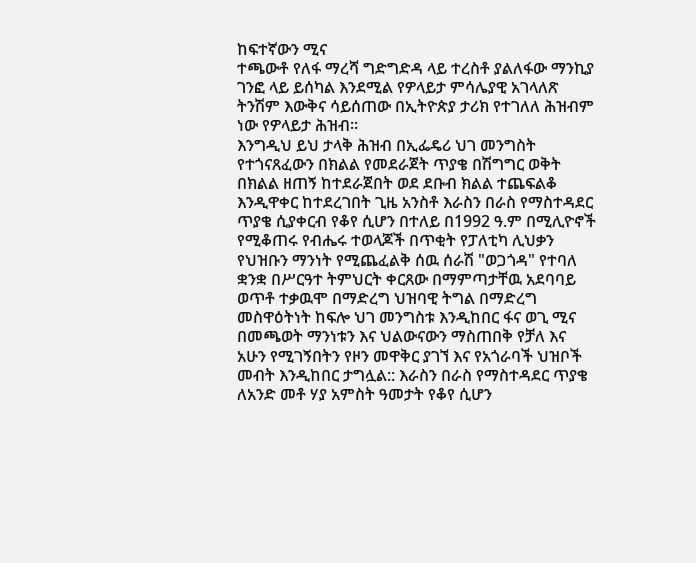ከፍተኛውን ሚና
ተጫውቶ የለፋ ማረሻ ግድግድዳ ላይ ተረስቶ ያልለፋው ማንኪያ
ገንፎ ላይ ይሰካል እንደሚል የዎላይታ ምሳሌያዊ አገላለጽ
ትንሽም እውቅና ሳይሰጠው በኢትዮጵያ ታሪክ የተገለለ ሕዝብም
ነው የዎላይታ ሕዝብ፡፡
እንግዲህ ይህ ታላቅ ሕዝብ በኢፌዴሪ ህገ መንግስት
የተጎናጸፈውን በክልል የመደራጀት ጥያቄ በሽግግር ወቅት
በክልል ዘጠኝ ከተደራጀበት ወደ ደቡብ ክልል ተጨፍልቆ
እንዲዋቀር ከተደረገበት ጊዜ አንስቶ እራስን በራስ የማስተዳደር
ጥያቄ ሲያቀርብ የቆየ ሲሆን በተለይ በ1992 ዓ.ም በሚሊዮኖች
የሚቆጠሩ የብሔሩ ተወላጆች በጥቂት የፓለቲካ ሊህቃን
የህዝቡን ማንነት የሚጨፈልቅ ሰዉ ሰራሽ "ወጋጎዳ" የተባለ
ቋንቋ በሥርዓተ ትምህርት ቀርጸው በማምጣታቸዉ አደባባይ
ወጥቶ ተቃዉሞ በማድረግ ህዝባዊ ትግል በማድረግ
መስዋዕትነት ከፍሎ ህገ መንግስቱ እንዲከበር ፋና ወጊ ሚና
በመጫወት ማንነቱን እና ህልውናውን ማስጠበቅ የቻለ እና
አሁን የሚገኝበትን የዞን መዋቅር ያገኘ እና የአጎራባች ህዝቦች
መብት እንዲከበር ታግሏል:: እራስን በራስ የማስተዳደር ጥያቄ
ለአንድ መቶ ሃያ አምስት ዓመታት የቆየ ሲሆን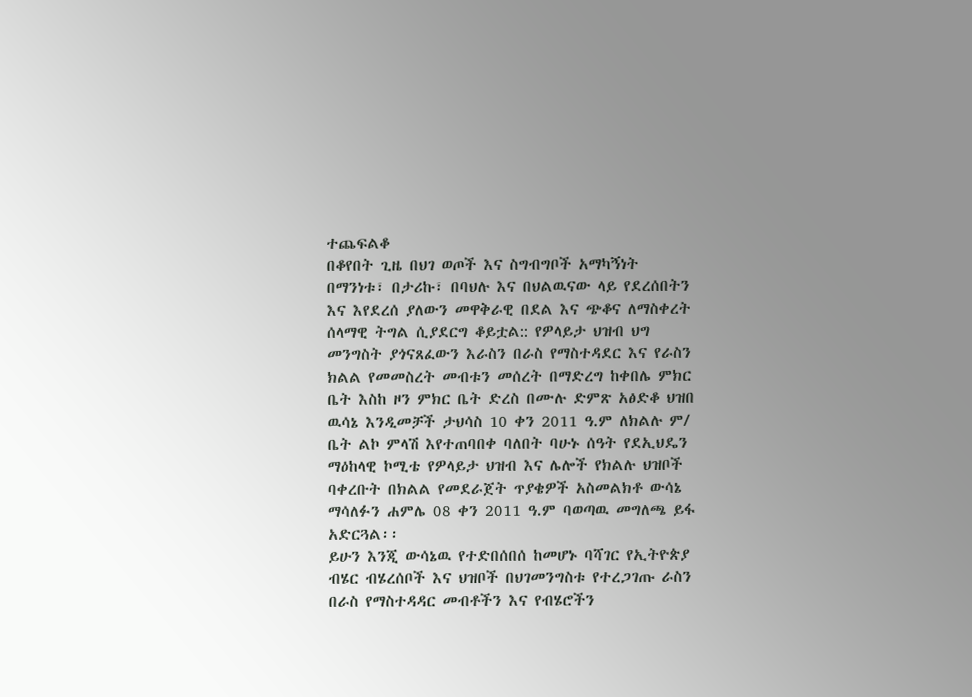ተጨፍልቆ
በቆየበት ጊዜ በህገ ወጦች እና ስግብግቦች አማካኝነት
በማንነቱ፣ በታሪኩ፣ በባህሉ እና በህልዉናው ላይ የደረሰበትን
እና እየደረሰ ያለውን መዋቅራዊ በደል እና ጭቆና ለማስቀረት
ሰላማዊ ትግል ሲያደርግ ቆይቷል:: የዎላይታ ህዝብ ህግ
መንግስት ያጎናጸፈውን እራስን በራስ የማስተዳደር እና የራስን
ክልል የመመስረት መብቱን መሰረት በማድረግ ከቀበሌ ምክር
ቤት እስከ ዞን ምክር ቤት ድረስ በሙሉ ድምጽ አፅድቆ ህዝበ
ዉሳኔ እንዲመቻች ታህሳስ 10 ቀን 2011 ዓ.ም ለክልሉ ም/
ቤት ልኮ ምላሽ እየተጠባበቀ ባለበት ባሁኑ ሰዓት የደኢህዴን
ማዕከላዊ ኮሚቴ የዎላይታ ህዝብ እና ሌሎች የክልሉ ህዝቦች
ባቀረቡት በክልል የመደራጀት ጥያቄዎች አስመልክቶ ውሳኔ
ማሳለፉን ሐምሌ 08 ቀን 2011 ዓ.ም ባወጣዉ መግለጫ ይፋ
አድርጓል፡፡
ይሁን እንጂ ውሳኔዉ የተድበሰበሰ ከመሆኑ ባሻገር የኢትዮጵያ
ብሄር ብሄረሰቦች እና ህዝቦች በህገመንግስቱ የተረጋገጡ ራስን
በራስ የማስተዳዳር መብቶችን እና የብሄሮችን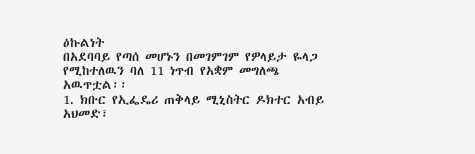ዕኩልነት
በአደባባይ የጣሰ መሆኑን በመገምገም የዎላይታ ዬላጋ
የሚከተለዉን ባለ 11 ነጥብ የአቋም መግለጫ አዉጥቷል፡፡
1. ክቡር የኢፌዴሪ ጠቅላይ ሚኒስትር ዶክተር አብይ አህመድ፣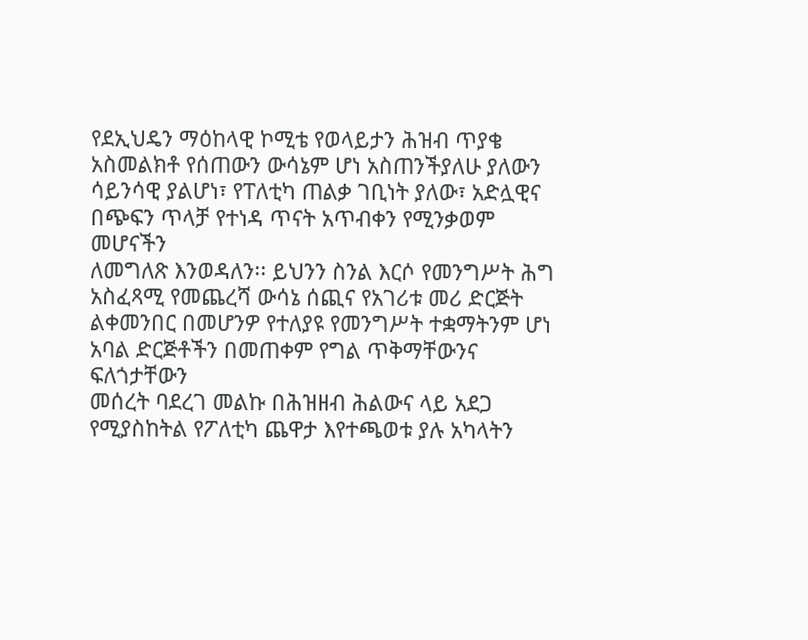የደኢህዴን ማዕከላዊ ኮሚቴ የወላይታን ሕዝብ ጥያቄ
አስመልክቶ የሰጠውን ውሳኔም ሆነ አስጠንችያለሁ ያለውን
ሳይንሳዊ ያልሆነ፣ የፐለቲካ ጠልቃ ገቢነት ያለው፣ አድሏዊና
በጭፍን ጥላቻ የተነዳ ጥናት አጥብቀን የሚንቃወም መሆናችን
ለመግለጽ እንወዳለን፡፡ ይህንን ስንል እርሶ የመንግሥት ሕግ
አስፈጻሚ የመጨረሻ ውሳኔ ሰጪና የአገሪቱ መሪ ድርጅት
ልቀመንበር በመሆንዎ የተለያዩ የመንግሥት ተቋማትንም ሆነ
አባል ድርጅቶችን በመጠቀም የግል ጥቅማቸውንና ፍለጎታቸውን
መሰረት ባደረገ መልኩ በሕዝዘብ ሕልውና ላይ አደጋ
የሚያስከትል የፖለቲካ ጨዋታ እየተጫወቱ ያሉ አካላትን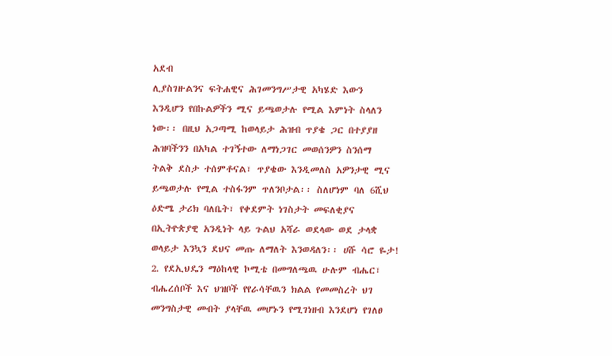አደብ
ሊያስገዙልንና ፍትሐዊና ሕገመንግሥታዊ አካሄድ እውን
እንዲሆን የበኩልዎችን ሚና ይጫወታሉ የሚል እምነት ስላለን
ነው፡፡ በዚህ አጋጣሚ ከወላይታ ሕዝብ ጥያቄ ጋር በተያያዘ
ሕዝባችንን በአካል ተገኝተው ለማነጋገር መወሰንዎን ስንሰማ
ትልቅ ደስታ ተሰምቶናል፣ ጥያቄው እንዲመለስ አዎንታዊ ሚና
ይጫወታሉ የሚል ተስፋንም ጥለንቦታል፡፡ ስለሆነም ባለ 6ሺህ
ዕድሜ ታሪክ ባለቤት፣ የቀደምት ነገስታት መፍለቂያና
በኢትዮጵያዊ አንዲነት ላይ ጉልህ አሻራ ወደላው ወደ ታላቋ
ወላይታ እንኳን ደህና መጡ ለማለት እንወዳለን፡፡ ሀሹ ሳሮ ዬታ!
2. የደኢህዴን ማዕከላዊ ኮሚቴ በመግለጫዉ ሁሉም ብሔር፣
ብሔረሰቦች እና ህዝቦች የየራሳቸዉን ክልል የመመስረት ህገ
መንግስታዊ መብት ያላቸዉ መሆኑን የሚገነዘብ እንደሆነ የገለፀ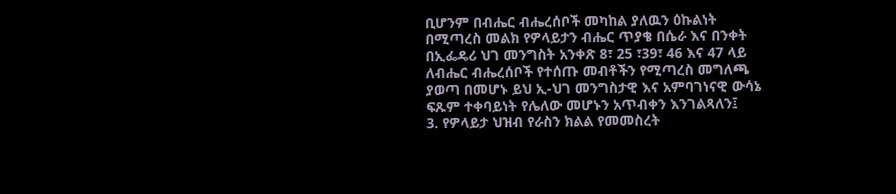ቢሆንም በብሔር ብሔረሰቦች መካከል ያለዉን ዕኩልነት
በሚጣረስ መልክ የዎላይታን ብሔር ጥያቄ በሴራ እና በንቀት
በኢፌዴሪ ህገ መንግስት አንቀጽ 8፣ 25 ፣39፣ 46 እና 47 ላይ
ለብሔር ብሔረሰቦች የተሰጡ መብቶችን የሚጣረስ መግለጫ
ያወጣ በመሆኑ ይህ ኢ-ህገ መንግስታዊ እና አምባገነናዊ ውሳኔ
ፍጹም ተቀባይነት የሌለው መሆኑን አጥብቀን እንገልጻለን፤
3. የዎላይታ ህዝብ የራስን ክልል የመመስረት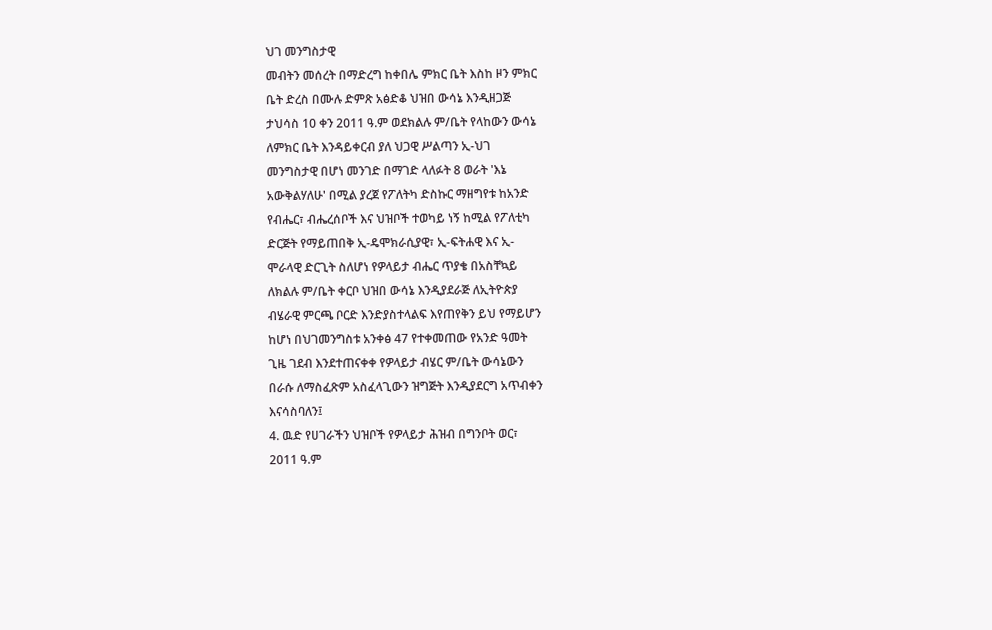ህገ መንግስታዊ
መብትን መሰረት በማድረግ ከቀበሌ ምክር ቤት እስከ ዞን ምክር
ቤት ድረስ በሙሉ ድምጽ አፅድቆ ህዝበ ውሳኔ እንዲዘጋጅ
ታህሳስ 10 ቀን 2011 ዓ.ም ወደክልሉ ም/ቤት የላከውን ውሳኔ
ለምክር ቤት እንዳይቀርብ ያለ ህጋዊ ሥልጣን ኢ-ህገ
መንግስታዊ በሆነ መንገድ በማገድ ላለፉት 8 ወራት 'እኔ
አውቅልሃለሁ' በሚል ያረጀ የፖለትካ ድስኩር ማዘግየቱ ከአንድ
የብሔር፣ ብሔረሰቦች እና ህዝቦች ተወካይ ነኝ ከሚል የፖለቲካ
ድርጅት የማይጠበቅ ኢ-ዴሞክራሲያዊ፣ ኢ-ፍትሐዊ እና ኢ-
ሞራላዊ ድርጊት ስለሆነ የዎላይታ ብሔር ጥያቄ በአስቸኳይ
ለክልሉ ም/ቤት ቀርቦ ህዝበ ውሳኔ እንዲያደራጅ ለኢትዮጵያ
ብሄራዊ ምርጫ ቦርድ እንድያስተላልፍ እየጠየቅን ይህ የማይሆን
ከሆነ በህገመንግስቱ አንቀፅ 47 የተቀመጠው የአንድ ዓመት
ጊዜ ገደብ እንደተጠናቀቀ የዎላይታ ብሄር ም/ቤት ውሳኔውን
በራሱ ለማስፈጽም አስፈላጊውን ዝግጅት እንዲያደርግ አጥብቀን
እናሳስባለን፤
4. ዉድ የሀገራችን ህዝቦች የዎላይታ ሕዝብ በግንቦት ወር፣
2011 ዓ.ም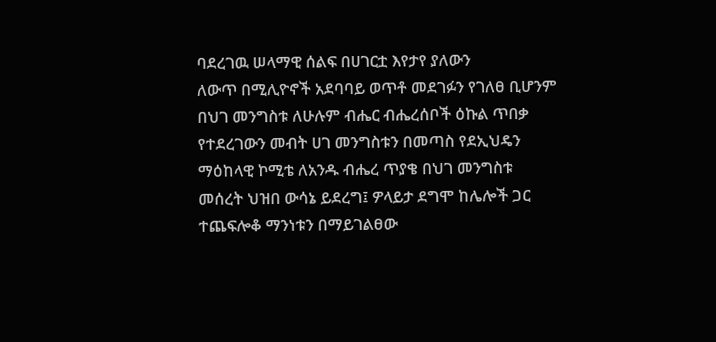ባደረገዉ ሠላማዊ ሰልፍ በሀገርቷ እየታየ ያለውን
ለውጥ በሚሊዮኖች አደባባይ ወጥቶ መደገፉን የገለፀ ቢሆንም
በህገ መንግስቱ ለሁሉም ብሔር ብሔረሰቦች ዕኩል ጥበቃ
የተደረገውን መብት ሀገ መንግስቱን በመጣስ የደኢህዴን
ማዕከላዊ ኮሚቴ ለአንዱ ብሔረ ጥያቄ በህገ መንግስቱ
መሰረት ህዝበ ውሳኔ ይደረግ፤ ዎላይታ ደግሞ ከሌሎች ጋር
ተጨፍሎቆ ማንነቱን በማይገልፀው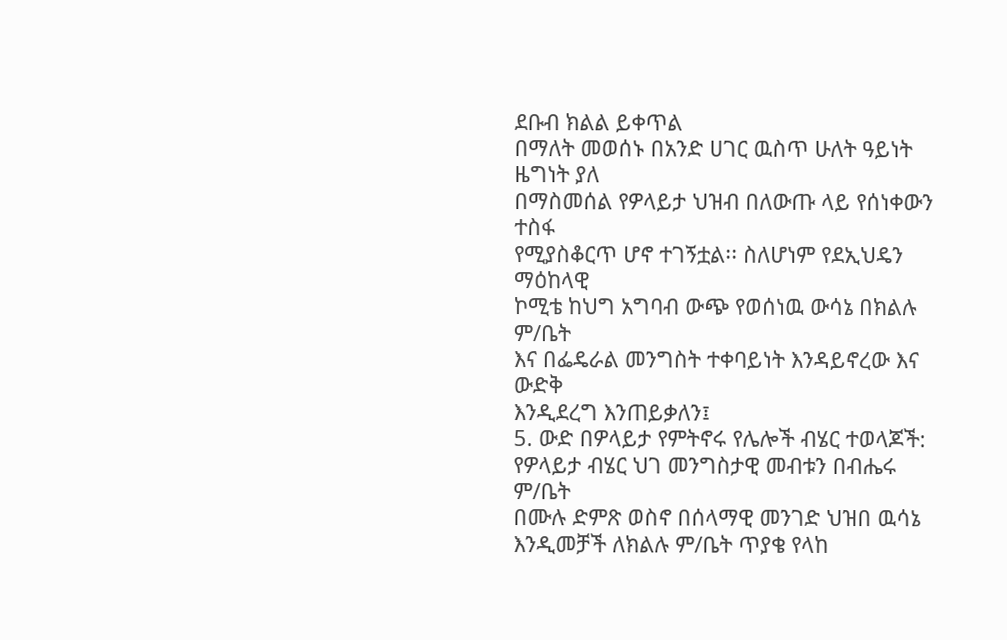ደቡብ ክልል ይቀጥል
በማለት መወሰኑ በአንድ ሀገር ዉስጥ ሁለት ዓይነት ዜግነት ያለ
በማስመሰል የዎላይታ ህዝብ በለውጡ ላይ የሰነቀውን ተስፋ
የሚያስቆርጥ ሆኖ ተገኝቷል፡፡ ስለሆነም የደኢህዴን ማዕከላዊ
ኮሚቴ ከህግ አግባብ ውጭ የወሰነዉ ውሳኔ በክልሉ ም/ቤት
እና በፌዴራል መንግስት ተቀባይነት እንዳይኖረው እና ውድቅ
እንዲደረግ እንጠይቃለን፤
5. ውድ በዎላይታ የምትኖሩ የሌሎች ብሄር ተወላጆች:
የዎላይታ ብሄር ህገ መንግስታዊ መብቱን በብሔሩ ም/ቤት
በሙሉ ድምጽ ወስኖ በሰላማዊ መንገድ ህዝበ ዉሳኔ
እንዲመቻች ለክልሉ ም/ቤት ጥያቄ የላከ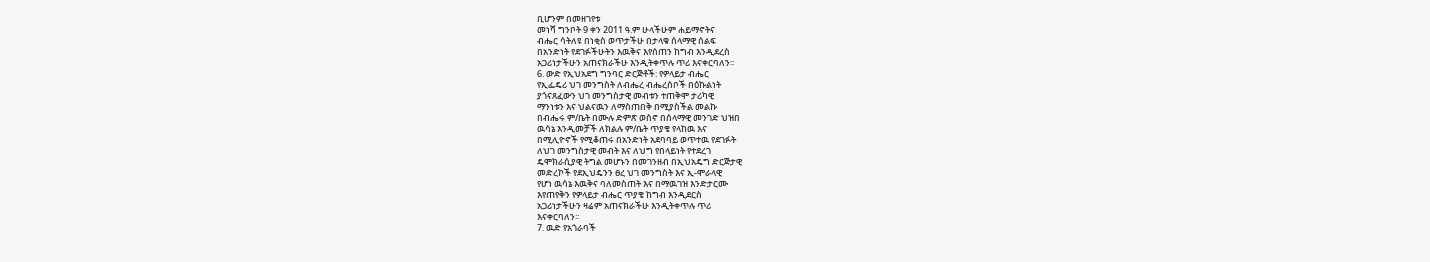ቢሆንም በመዘገየቱ
መነሻ ግንቦት 9 ቀን 2011 ዓ.ም ሁላችሁም ሐይማኖትና
ብሔር ሳትለዩ በነቂስ ወጥታችሁ በታላቁ ሰላማዊ ሰልፍ
በአንድነት የደገፉችሁትን እዉቅና እየሰጠን ከግብ እንዲደረስ
አጋሪነታችሁን አጠናክራችሁ እንዲትቀጥሉ ጥሪ እናቀርባለን፡፡
6. ውድ የኢህአደግ ግንባር ድርጅቶች: የዎላይታ ብሔር
የኢፌዴሪ ህገ መንግስት ለብሔረ ብሔረሰቦች በዕኩልነት
ያጎናጸፈውን ህገ መንግስታዊ መብቱን ተጠቅሞ ታሪካዊ
ማንነቱን እና ህልናዉን ለማስጠበቅ በሚያስችል መልኩ
በብሔሩ ም/ቤት በሙሉ ድምጽ ወስኖ በሰላማዊ መንገድ ህዝበ
ዉሳኔ እንዲመቻች ለክልሉ ም/ቤት ጥያቄ የላከዉ እና
በሚሊዮኖች የሚቆጠሩ በአንድነት አደባባይ ወጥተዉ የደገፉት
ለህገ መንግስታዊ መብት እና ለህግ የበላይነት የተደረገ
ዴሞክራሲያዊ ትግል መሆኑን በመገንዘብ በኢህአዴግ ድርጅታዊ
መድረኮች የደኢህዴንን ፀረ ህገ መንግስት እና ኢ-ሞራላዊ
የሆነ ዉሳኔ እዉቅና ባለመስጠት እና በማዉገዝ እንድታርሙ
እየጠየቅን የዎላይታ ብሔር ጥያቄ ከግብ እንዲደርስ
አጋሪነታችሁን ዛሬም አጠናክራችሁ እንዲትቀጥሉ ጥሪ
እናቀርባለን፡፡
7. ዉድ የአጎራባች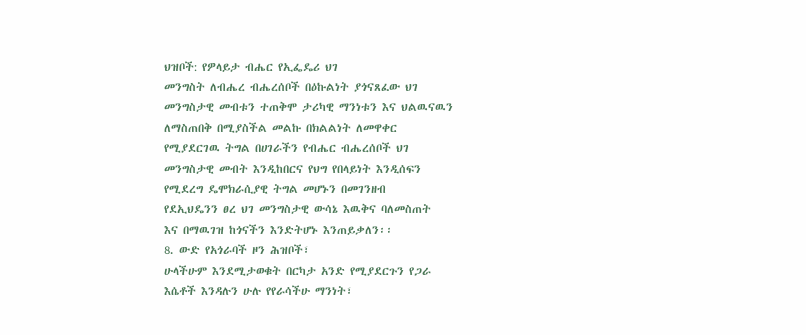ህዝቦች: የዎላይታ ብሔር የኢፌዴሪ ህገ
መንግስት ለብሔረ ብሔረሰቦች በዕኩልነት ያጎናጸፈው ህገ
መንግስታዊ መብቱን ተጠቅሞ ታሪካዊ ማንነቱን እና ህልዉናዉን
ለማስጠበቅ በሚያስችል መልኩ በክልልነት ለመዋቀር
የሚያደርገዉ ትግል በሀገራችን የብሔር ብሔረሰቦች ህገ
መንግስታዊ መብት እንዲከበርና የህግ የበላይነት እንዲሰፍን
የሚደረግ ዴሞክራሲያዊ ትግል መሆኑን በመገንዘብ
የደኢህዴንን ፀረ ህገ መንግስታዊ ውሳኔ እዉቅና ባለመስጠት
እና በማዉገዝ ከጎናችን እንድትሆኑ እንጠይቃለን፡፡
8. ውድ የአጎራባች ዞን ሕዝቦች፣
ሁላችሁም እንደሚታወቁት በርካታ አንድ የሚያደርጉን የጋራ
እሴቶች እንዳሉን ሁሉ የየራሳችሁ ማንነት፣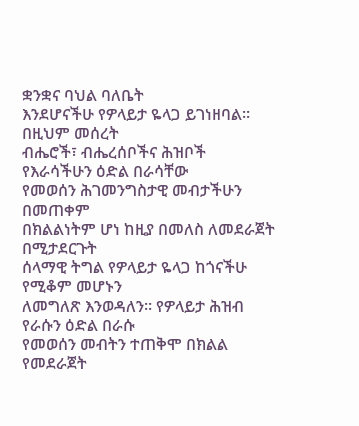ቋንቋና ባህል ባለቤት
እንደሆናችሁ የዎላይታ ዬላጋ ይገነዘባል፡፡ በዚህም መሰረት
ብሔሮች፣ ብሔረሰቦችና ሕዝቦች የእራሳችሁን ዕድል በራሳቸው
የመወሰን ሕገመንግስታዊ መብታችሁን በመጠቀም
በክልልነትም ሆነ ከዚያ በመለስ ለመደራጀት በሚታደርጉት
ሰላማዊ ትግል የዎላይታ ዬላጋ ከጎናችሁ የሚቆም መሆኑን
ለመግለጽ እንወዳለን፡፡ የዎላይታ ሕዝብ የራሱን ዕድል በራሱ
የመወሰን መብትን ተጠቅሞ በክልል የመደራጀት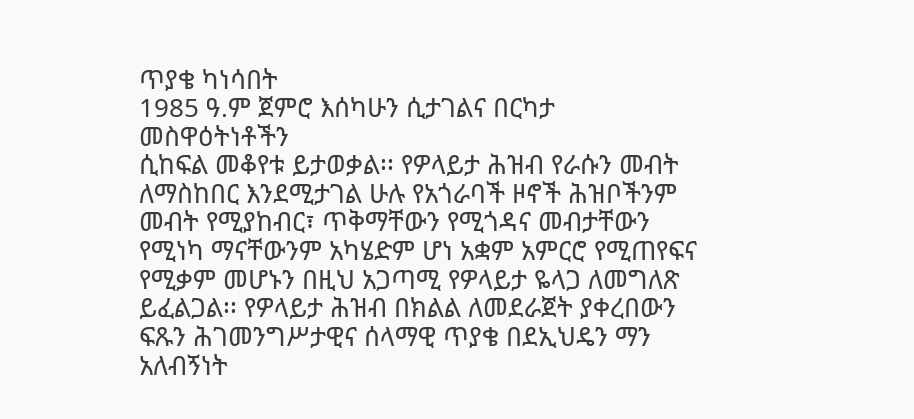ጥያቄ ካነሳበት
1985 ዓ.ም ጀምሮ እሰካሁን ሲታገልና በርካታ መስዋዕትነቶችን
ሲከፍል መቆየቱ ይታወቃል፡፡ የዎላይታ ሕዝብ የራሱን መብት
ለማስከበር እንደሚታገል ሁሉ የአጎራባች ዞኖች ሕዝቦችንም
መብት የሚያከብር፣ ጥቅማቸውን የሚጎዳና መብታቸውን
የሚነካ ማናቸውንም አካሄድም ሆነ አቋም አምርሮ የሚጠየፍና
የሚቃም መሆኑን በዚህ አጋጣሚ የዎላይታ ዬላጋ ለመግለጽ
ይፈልጋል፡፡ የዎላይታ ሕዝብ በክልል ለመደራጀት ያቀረበውን
ፍጹን ሕገመንግሥታዊና ሰላማዊ ጥያቄ በደኢህዴን ማን
አለብኝነት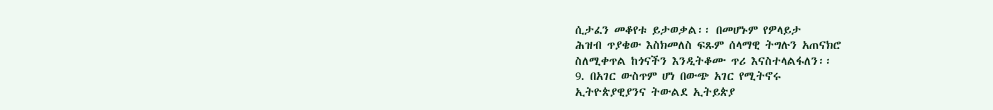ሲታፈን መቆየቱ ይታወቃል፡፡ በመሆኑም የዎላይታ
ሕዝብ ጥያቄው እስክመለስ ፍጹም ሰላማዊ ትግሉን አጠናክሮ
ስለሚቀጥል ከጎናችን እንዲትቆሙ ጥሪ እናስተላልፋለን፡፡
9. በአገር ውስጥም ሆነ በውጭ አገር የሚትኖሩ
ኢትዮጵያዊያንና ትውልደ ኢትይጵያ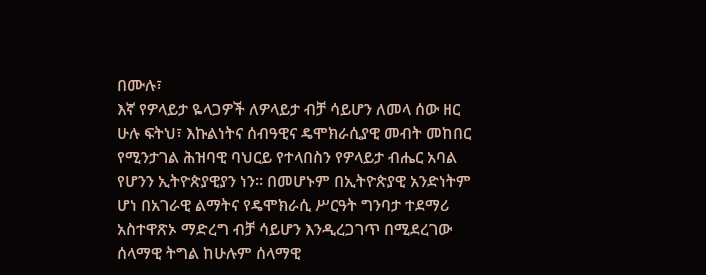በሙሉ፣
እኛ የዎላይታ ዬላጋዎች ለዎላይታ ብቻ ሳይሆን ለመላ ሰው ዘር
ሁሉ ፍትህ፣ እኩልነትና ሰብዓዊና ዴሞክራሲያዊ መብት መከበር
የሚንታገል ሕዝባዊ ባህርይ የተላበስን የዎላይታ ብሔር አባል
የሆንን ኢትዮጵያዊያን ነን፡፡ በመሆኑም በኢትዮጵያዊ አንድነትም
ሆነ በአገራዊ ልማትና የዴሞክራሲ ሥርዓት ግንባታ ተደማሪ
አስተዋጽኦ ማድረግ ብቻ ሳይሆን እንዲረጋገጥ በሚደረገው
ሰላማዊ ትግል ከሁሉም ሰላማዊ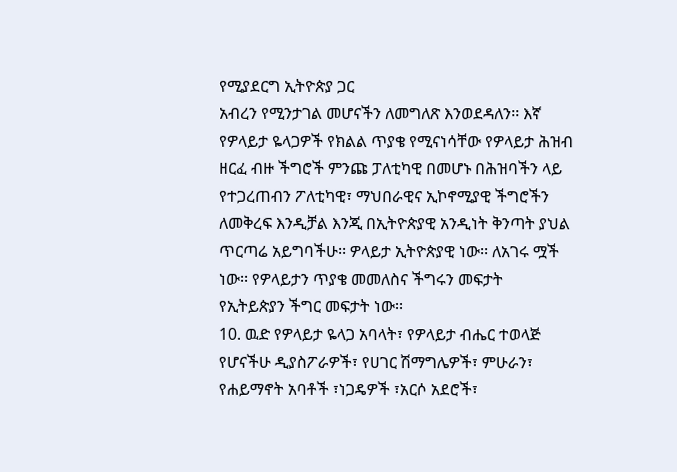የሚያደርግ ኢትዮጵያ ጋር
አብረን የሚንታገል መሆናችን ለመግለጽ እንወደዳለን፡፡ እኛ
የዎላይታ ዬላጋዎች የክልል ጥያቄ የሚናነሳቸው የዎላይታ ሕዝብ
ዘርፈ ብዙ ችግሮች ምንጩ ፓለቲካዊ በመሆኑ በሕዝባችን ላይ
የተጋረጠብን ፖለቲካዊ፣ ማህበራዊና ኢኮኖሚያዊ ችግሮችን
ለመቅረፍ እንዲቻል እንጂ በኢትዮጵያዊ አንዲነት ቅንጣት ያህል
ጥርጣሬ አይግባችሁ፡፡ ዎላይታ ኢትዮጵያዊ ነው፡፡ ለአገሩ ሟች
ነው፡፡ የዎላይታን ጥያቄ መመለስና ችግሩን መፍታት
የኢትይጵያን ችግር መፍታት ነው፡፡
10. ዉድ የዎላይታ ዬላጋ አባላት፣ የዎላይታ ብሔር ተወላጅ
የሆናችሁ ዲያስፖራዎች፣ የሀገር ሽማግሌዎች፣ ምሁራን፣
የሐይማኖት አባቶች ፣ነጋዴዎች ፣አርሶ አደሮች፣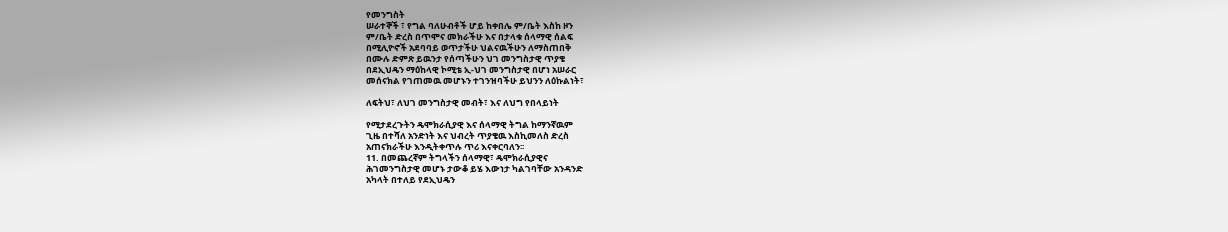የመንግስት
ሠራተኞች ፣ የግል ባለሁብቶች ሆይ ከቀበሌ ም/ቤት እስከ ዞን
ም/ቤት ድረስ በጥሞና መክራችሁ እና በታላቁ ሰላማዊ ሰልፍ
በሚሊዮኖች አደባባይ ወጥታችሁ ህልናዉችሁን ለማስጠበቅ
በሙሉ ድምጽ ይዉንታ የሰጣችሁን ህገ መንግስታዊ ጥያቄ
በደኢህዴን ማዕከላዊ ኮሚቴ ኢ-ህገ መንግስታዊ በሆነ አሠራር
መሰናክል የገጠመዉ መሆኑን ተገንዝባችሁ ይህንን ለዕኩልነት፣

ለፍትህ፣ ለህገ መንግስታዊ መብት፣ እና ለህግ የበላይነት

የሚታደረጉትን ዴሞክራሲያዊ እና ሰላማዊ ትግል ከማንኛዉም
ጊዜ በተሻለ አንድነት እና ህብረት ጥያቄዉ እስኪመለስ ድረስ
አጠናክራችሁ እንዲትቀጥሉ ጥሪ እናቀርባለን፡፡
11. በመጨረኛም ትግላችን ሰላማዊ፣ ዴሞክራሲያዊና
ሕገመንግስታዊ መሆኑ ታውቆ ይሄ እውነታ ካልገባቸው አንዳንድ
አካላት በተለይ የደኢህዴን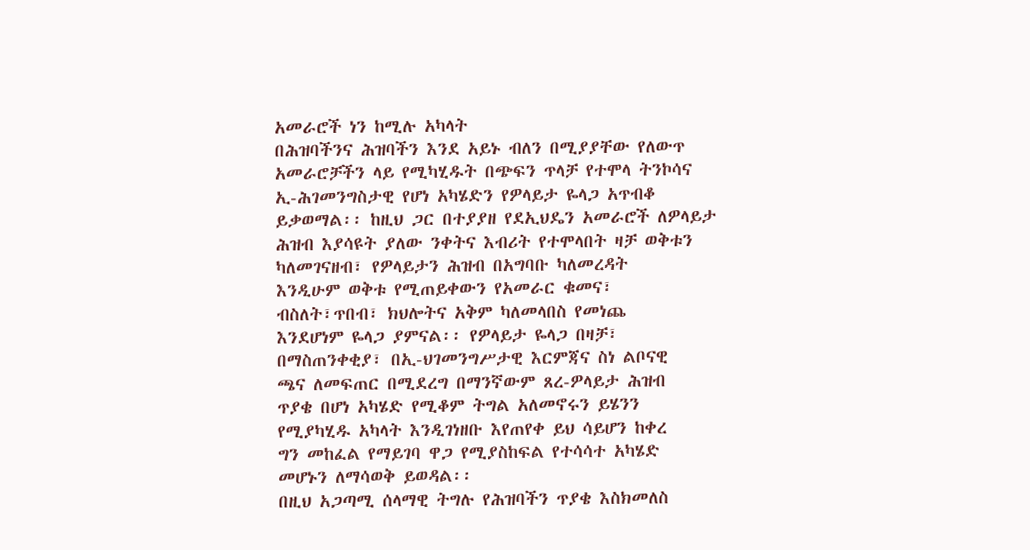አመራሮች ነን ከሚሉ አካላት
በሕዝባችንና ሕዝባችን እንደ አይኑ ብለን በሚያያቸው የለውጥ
አመራሮቻችን ላይ የሚካሂዱት በጭፍን ጥላቻ የተሞላ ትንኮሳና
ኢ-ሕገመንግስታዊ የሆነ አካሄድን የዎላይታ ዬላጋ አጥብቆ
ይቃወማል፡፡ ከዚህ ጋር በተያያዘ የደኢህዴን አመራሮች ለዎላይታ
ሕዝብ እያሳዩት ያለው ንቀትና እብሪት የተሞላበት ዛቻ ወቅቱን
ካለመገናዘብ፣ የዎላይታን ሕዝብ በአግባቡ ካለመረዳት
እንዲሁም ወቅቱ የሚጠይቀውን የአመራር ቁመና፣
ብስለት፣ጥበብ፣ ክህሎትና አቅም ካለመላበስ የመነጨ
እንደሆነም ዬላጋ ያምናል፡፡ የዎላይታ ዬላጋ በዛቻ፣
በማስጠንቀቂያ፣ በኢ-ህገመንግሥታዊ እርምጃና ስነ ልቦናዊ
ጫና ለመፍጠር በሚደረግ በማንኛውም ጸረ-ዎላይታ ሕዝብ
ጥያቄ በሆነ አካሄድ የሚቆም ትግል አለመኖሩን ይሄንን
የሚያካሂዱ አካላት እንዲገነዘቡ እየጠየቀ ይህ ሳይሆን ከቀረ
ግን መከፈል የማይገባ ዋጋ የሚያስከፍል የተሳሳተ አካሄድ
መሆኑን ለማሳወቅ ይወዳል፡፡
በዚህ አጋጣሚ ሰላማዊ ትግሉ የሕዝባችን ጥያቄ እስክመለስ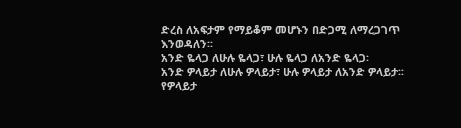ድረስ ለአፍታም የማይቆም መሆኑን በድጋሚ ለማረጋገጥ
እንወዳለን፡፡
አንድ ዬላጋ ለሁሉ ዬላጋ፣ ሁሉ ዬላጋ ለአንድ ዬላጋ፡
አንድ ዎላይታ ለሁሉ ዎላይታ፣ ሁሉ ዎላይታ ለአንድ ዎላይታ፡፡
የዎላይታ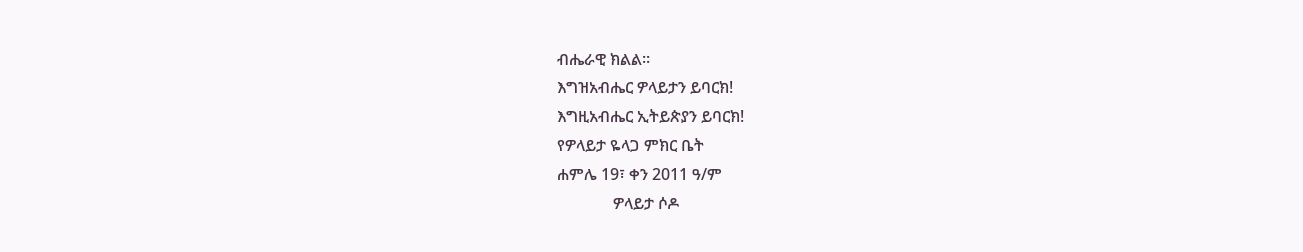ብሔራዊ ክልል፡፡
እግዝአብሔር ዎላይታን ይባርክ!
እግዚአብሔር ኢትይጵያን ይባርክ!
የዎላይታ ዬላጋ ምክር ቤት
ሐምሌ 19፣ ቀን 2011 ዓ/ም
              ዎላይታ ሶዶ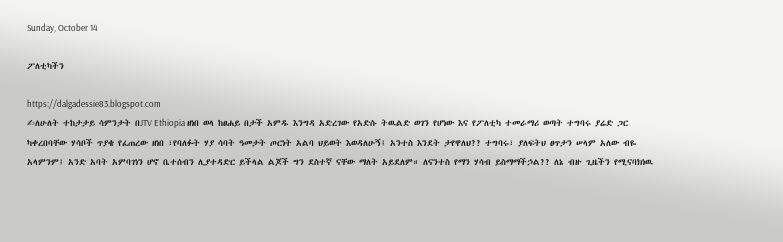Sunday, October 14

ፖለቲካችን

https://dalgadessie83.blogspot.com
✍ለሁለት ተከታታይ ሳምንታት በJTV Ethiopia ዘነበ ወላ ከፀሐይ በታች አምዱ እንግዳ አድረገው የአድሱ ትዉልድ ወገን የሆነው እና የፖለቲካ ተመራማሪ ወጣት ተግባሩ ያሬድ ጋር ካቀረበባቸው ሃሳቦች ጥያቄ የፈጠረው ዘነበ ፣የባለፉት ሃያ ሳባት ዓመታት ጦርነት አልባ ህይወት እወዳለሁኝ፤ አንተስ እንደት ታየዋለህ?? ተግባሩ፣ ያለፍትህ ፀጥታን ሠላም አለው ብዬ አላምንም፤ አንድ አባት አምባገነን ሆኖ ቤተሰብን ሊያተዳድር ይችላል ልጆች ግን ደስተኛ ናቸው ማለት አይደለም። ለናንተስ የማን ሃሳብ ይስማማችኃል?? ለኔ ብዙ ጊዜችን የሚናባክነዉ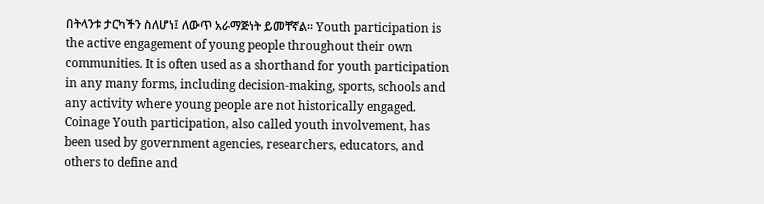በትላንቱ ታርካችን ስለሆነ፤ ለውጥ አራማጅነት ይመቸኛል። Youth participation is the active engagement of young people throughout their own communities. It is often used as a shorthand for youth participation in any many forms, including decision-making, sports, schools and any activity where young people are not historically engaged. Coinage Youth participation, also called youth involvement, has been used by government agencies, researchers, educators, and others to define and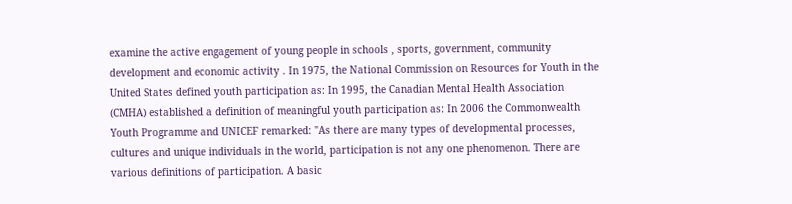examine the active engagement of young people in schools , sports, government, community development and economic activity . In 1975, the National Commission on Resources for Youth in the United States defined youth participation as: In 1995, the Canadian Mental Health Association (CMHA) established a definition of meaningful youth participation as: In 2006 the Commonwealth Youth Programme and UNICEF remarked: "As there are many types of developmental processes, cultures and unique individuals in the world, participation is not any one phenomenon. There are various definitions of participation. A basic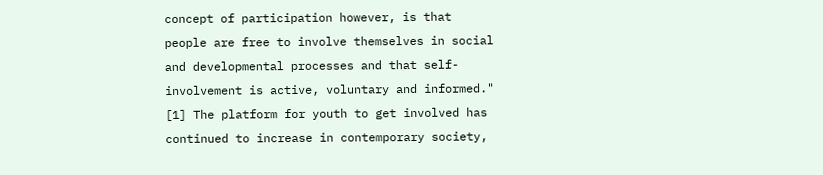concept of participation however, is that people are free to involve themselves in social and developmental processes and that self-involvement is active, voluntary and informed." [1] The platform for youth to get involved has continued to increase in contemporary society,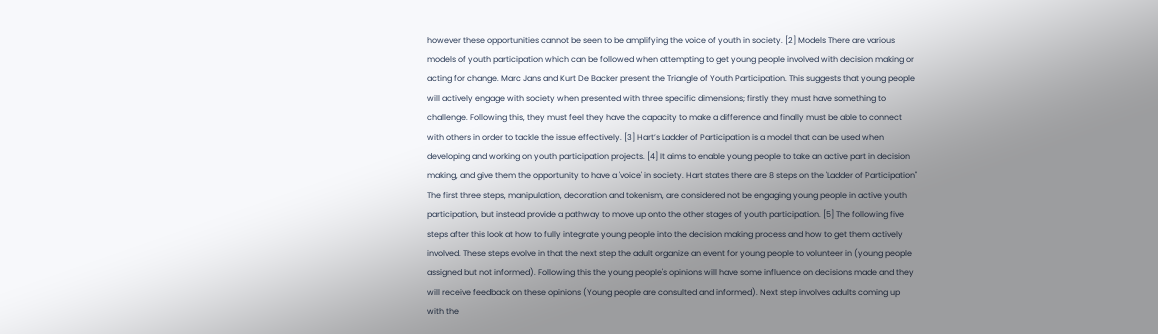however these opportunities cannot be seen to be amplifying the voice of youth in society. [2] Models There are various models of youth participation which can be followed when attempting to get young people involved with decision making or acting for change. Marc Jans and Kurt De Backer present the Triangle of Youth Participation. This suggests that young people will actively engage with society when presented with three specific dimensions; firstly they must have something to challenge. Following this, they must feel they have the capacity to make a difference and finally must be able to connect with others in order to tackle the issue effectively. [3] Hart’s Ladder of Participation is a model that can be used when developing and working on youth participation projects. [4] It aims to enable young people to take an active part in decision making, and give them the opportunity to have a 'voice' in society. Hart states there are 8 steps on the 'Ladder of Participation" The first three steps, manipulation, decoration and tokenism, are considered not be engaging young people in active youth participation, but instead provide a pathway to move up onto the other stages of youth participation. [5] The following five steps after this look at how to fully integrate young people into the decision making process and how to get them actively involved. These steps evolve in that the next step the adult organize an event for young people to volunteer in (young people assigned but not informed). Following this the young people's opinions will have some influence on decisions made and they will receive feedback on these opinions (Young people are consulted and informed). Next step involves adults coming up with the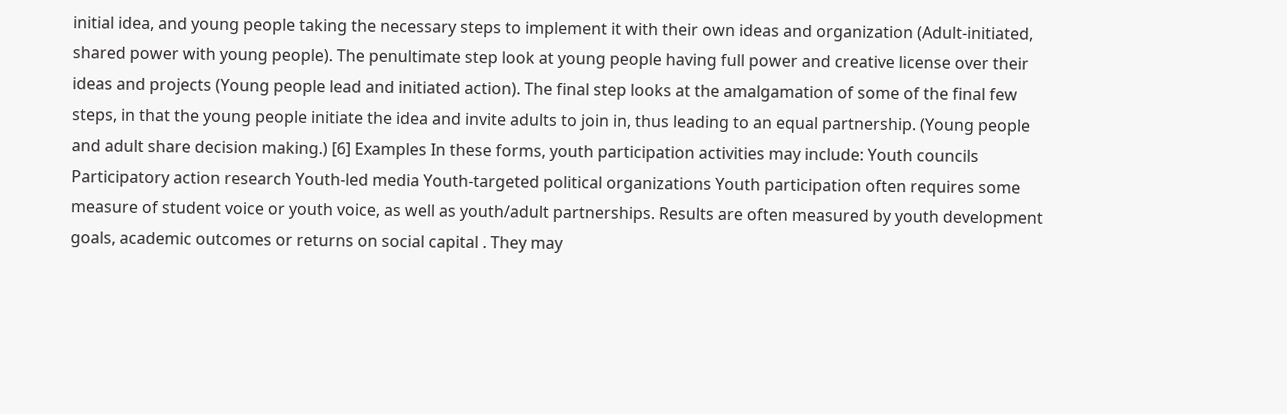initial idea, and young people taking the necessary steps to implement it with their own ideas and organization (Adult-initiated, shared power with young people). The penultimate step look at young people having full power and creative license over their ideas and projects (Young people lead and initiated action). The final step looks at the amalgamation of some of the final few steps, in that the young people initiate the idea and invite adults to join in, thus leading to an equal partnership. (Young people and adult share decision making.) [6] Examples In these forms, youth participation activities may include: Youth councils Participatory action research Youth-led media Youth-targeted political organizations Youth participation often requires some measure of student voice or youth voice, as well as youth/adult partnerships. Results are often measured by youth development goals, academic outcomes or returns on social capital . They may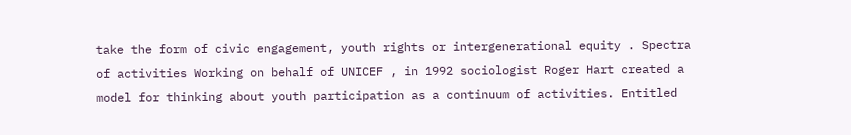take the form of civic engagement, youth rights or intergenerational equity . Spectra of activities Working on behalf of UNICEF , in 1992 sociologist Roger Hart created a model for thinking about youth participation as a continuum of activities. Entitled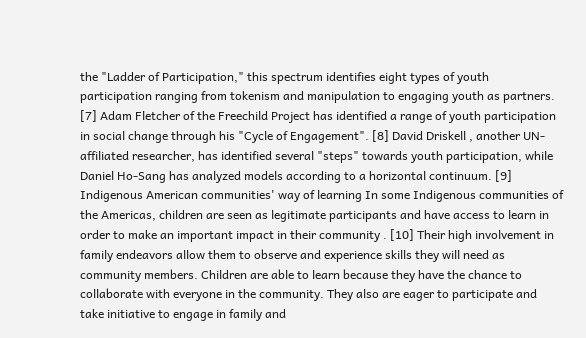the "Ladder of Participation," this spectrum identifies eight types of youth participation ranging from tokenism and manipulation to engaging youth as partners. [7] Adam Fletcher of the Freechild Project has identified a range of youth participation in social change through his "Cycle of Engagement". [8] David Driskell , another UN-affiliated researcher, has identified several "steps" towards youth participation, while Daniel Ho-Sang has analyzed models according to a horizontal continuum. [9] Indigenous American communities' way of learning In some Indigenous communities of the Americas, children are seen as legitimate participants and have access to learn in order to make an important impact in their community . [10] Their high involvement in family endeavors allow them to observe and experience skills they will need as community members. Children are able to learn because they have the chance to collaborate with everyone in the community. They also are eager to participate and take initiative to engage in family and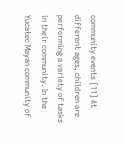community events [11] At different ages, children are performing a variety of tasks in their community. In the Yucatec Mayan community of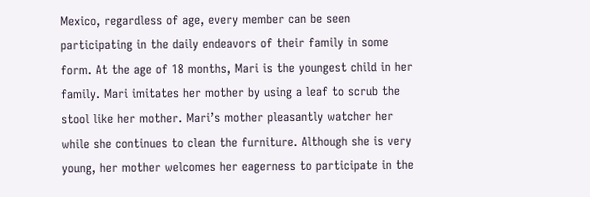Mexico, regardless of age, every member can be seen participating in the daily endeavors of their family in some form. At the age of 18 months, Mari is the youngest child in her family. Mari imitates her mother by using a leaf to scrub the stool like her mother. Mari’s mother pleasantly watcher her while she continues to clean the furniture. Although she is very young, her mother welcomes her eagerness to participate in the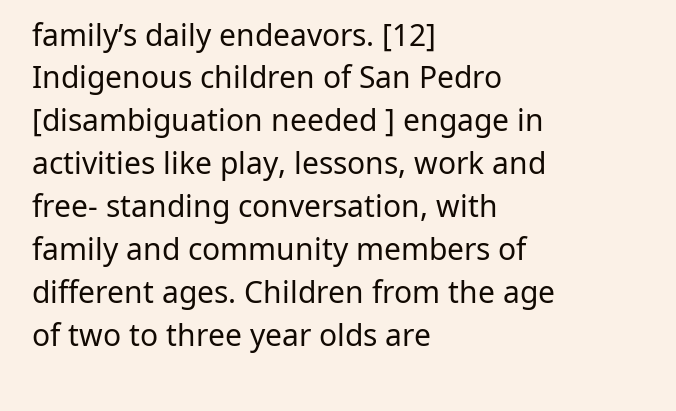family’s daily endeavors. [12] Indigenous children of San Pedro [disambiguation needed ] engage in activities like play, lessons, work and free- standing conversation, with family and community members of different ages. Children from the age of two to three year olds are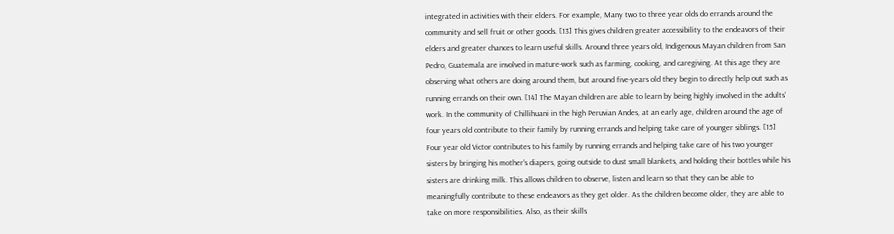integrated in activities with their elders. For example, Many two to three year olds do errands around the community and sell fruit or other goods. [13] This gives children greater accessibility to the endeavors of their elders and greater chances to learn useful skills. Around three years old, Indigenous Mayan children from San Pedro, Guatemala are involved in mature-work such as farming, cooking, and caregiving. At this age they are observing what others are doing around them, but around five-years old they begin to directly help out such as running errands on their own. [14] The Mayan children are able to learn by being highly involved in the adults’ work. In the community of Chillihuani in the high Peruvian Andes, at an early age, children around the age of four years old contribute to their family by running errands and helping take care of younger siblings. [15] Four year old Victor contributes to his family by running errands and helping take care of his two younger sisters by bringing his mother's diapers, going outside to dust small blankets, and holding their bottles while his sisters are drinking milk. This allows children to observe, listen and learn so that they can be able to meaningfully contribute to these endeavors as they get older. As the children become older, they are able to take on more responsibilities. Also, as their skills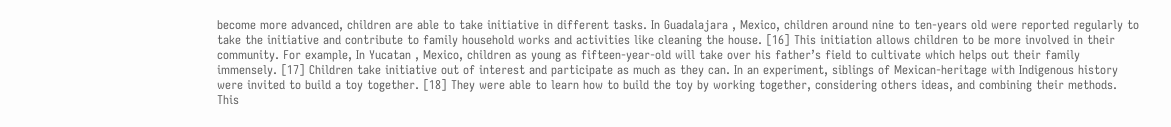become more advanced, children are able to take initiative in different tasks. In Guadalajara , Mexico, children around nine to ten-years old were reported regularly to take the initiative and contribute to family household works and activities like cleaning the house. [16] This initiation allows children to be more involved in their community. For example, In Yucatan , Mexico, children as young as fifteen-year-old will take over his father’s field to cultivate which helps out their family immensely. [17] Children take initiative out of interest and participate as much as they can. In an experiment, siblings of Mexican-heritage with Indigenous history were invited to build a toy together. [18] They were able to learn how to build the toy by working together, considering others ideas, and combining their methods. This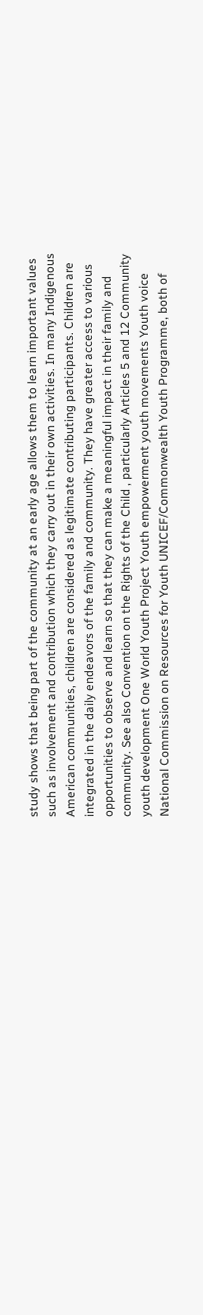study shows that being part of the community at an early age allows them to learn important values such as involvement and contribution which they carry out in their own activities. In many Indigenous American communities, children are considered as legitimate contributing participants. Children are integrated in the daily endeavors of the family and community. They have greater access to various opportunities to observe and learn so that they can make a meaningful impact in their family and community. See also Convention on the Rights of the Child , particularly Articles 5 and 12 Community youth development One World Youth Project Youth empowerment youth movements Youth voice National Commission on Resources for Youth UNICEF/Commonwealth Youth Programme, both of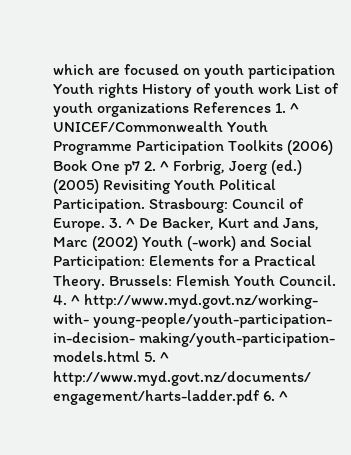which are focused on youth participation Youth rights History of youth work List of youth organizations References 1. ^ UNICEF/Commonwealth Youth Programme Participation Toolkits (2006) Book One p7 2. ^ Forbrig, Joerg (ed.) (2005) Revisiting Youth Political Participation. Strasbourg: Council of Europe. 3. ^ De Backer, Kurt and Jans, Marc (2002) Youth (-work) and Social Participation: Elements for a Practical Theory. Brussels: Flemish Youth Council. 4. ^ http://www.myd.govt.nz/working-with- young-people/youth-participation-in-decision- making/youth-participation-models.html 5. ^ http://www.myd.govt.nz/documents/ engagement/harts-ladder.pdf 6. ^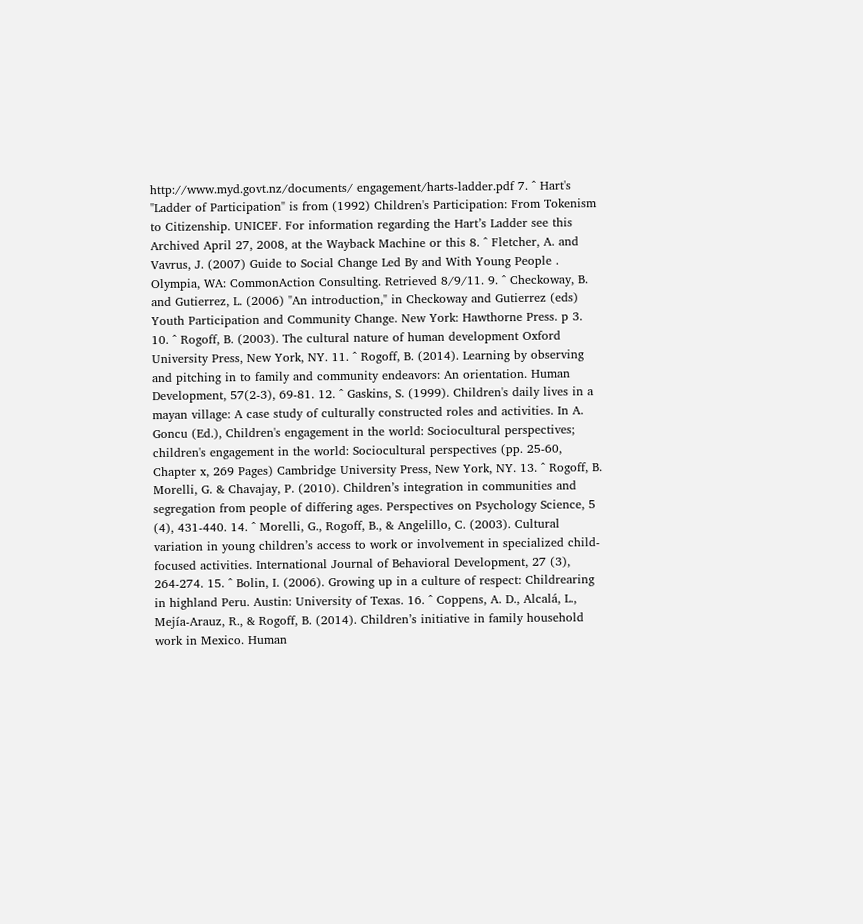http://www.myd.govt.nz/documents/ engagement/harts-ladder.pdf 7. ^ Hart's "Ladder of Participation" is from (1992) Children's Participation: From Tokenism to Citizenship. UNICEF. For information regarding the Hart’s Ladder see this Archived April 27, 2008, at the Wayback Machine or this 8. ^ Fletcher, A. and Vavrus, J. (2007) Guide to Social Change Led By and With Young People . Olympia, WA: CommonAction Consulting. Retrieved 8/9/11. 9. ^ Checkoway, B. and Gutierrez, L. (2006) "An introduction," in Checkoway and Gutierrez (eds) Youth Participation and Community Change. New York: Hawthorne Press. p 3. 10. ^ Rogoff, B. (2003). The cultural nature of human development Oxford University Press, New York, NY. 11. ^ Rogoff, B. (2014). Learning by observing and pitching in to family and community endeavors: An orientation. Human Development, 57(2-3), 69-81. 12. ^ Gaskins, S. (1999). Children's daily lives in a mayan village: A case study of culturally constructed roles and activities. In A. Goncu (Ed.), Children's engagement in the world: Sociocultural perspectives; children's engagement in the world: Sociocultural perspectives (pp. 25-60, Chapter x, 269 Pages) Cambridge University Press, New York, NY. 13. ^ Rogoff, B. Morelli, G. & Chavajay, P. (2010). Children’s integration in communities and segregation from people of differing ages. Perspectives on Psychology Science, 5 (4), 431-440. 14. ^ Morelli, G., Rogoff, B., & Angelillo, C. (2003). Cultural variation in young children’s access to work or involvement in specialized child-focused activities. International Journal of Behavioral Development, 27 (3), 264-274. 15. ^ Bolin, I. (2006). Growing up in a culture of respect: Childrearing in highland Peru. Austin: University of Texas. 16. ^ Coppens, A. D., Alcalá, L., Mejía-Arauz, R., & Rogoff, B. (2014). Children’s initiative in family household work in Mexico. Human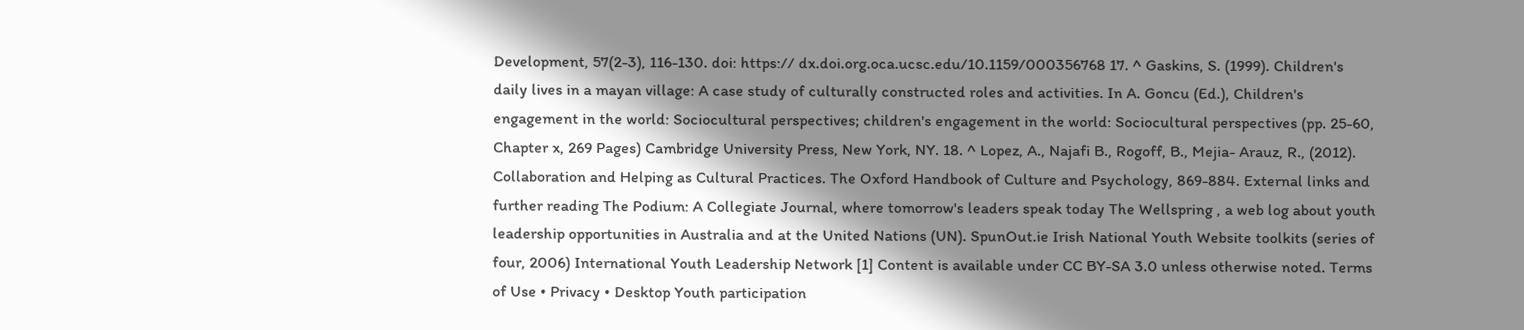Development, 57(2-3), 116-130. doi: https:// dx.doi.org.oca.ucsc.edu/10.1159/000356768 17. ^ Gaskins, S. (1999). Children's daily lives in a mayan village: A case study of culturally constructed roles and activities. In A. Goncu (Ed.), Children's engagement in the world: Sociocultural perspectives; children's engagement in the world: Sociocultural perspectives (pp. 25-60, Chapter x, 269 Pages) Cambridge University Press, New York, NY. 18. ^ Lopez, A., Najafi B., Rogoff, B., Mejia- Arauz, R., (2012). Collaboration and Helping as Cultural Practices. The Oxford Handbook of Culture and Psychology, 869-884. External links and further reading The Podium: A Collegiate Journal, where tomorrow's leaders speak today The Wellspring , a web log about youth leadership opportunities in Australia and at the United Nations (UN). SpunOut.ie Irish National Youth Website toolkits (series of four, 2006) International Youth Leadership Network [1] Content is available under CC BY-SA 3.0 unless otherwise noted. Terms of Use • Privacy • Desktop Youth participation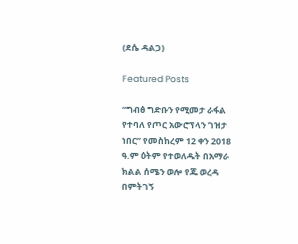(ደሴ ዳልጋ)

Featured Posts

“ግብፅ ግድቡን የሚመታ ራፋል የተባለ የጦር አውሮፕላን ገዝታ ነበር” የመስከረም 12 ቀን 2018 ዓ.ም ዕትም የተወለዱት በአማራ ክልል ሰሜን ወሎ የጁ ወረዳ በምትገኝ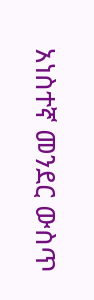አነስተኛ መንደር ውስጥ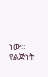ነው። የልጅነት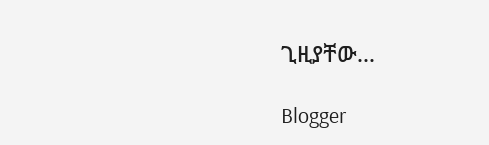ጊዚያቸው...

Blogger